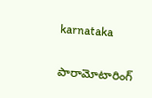karnataka

పారామోటారింగ్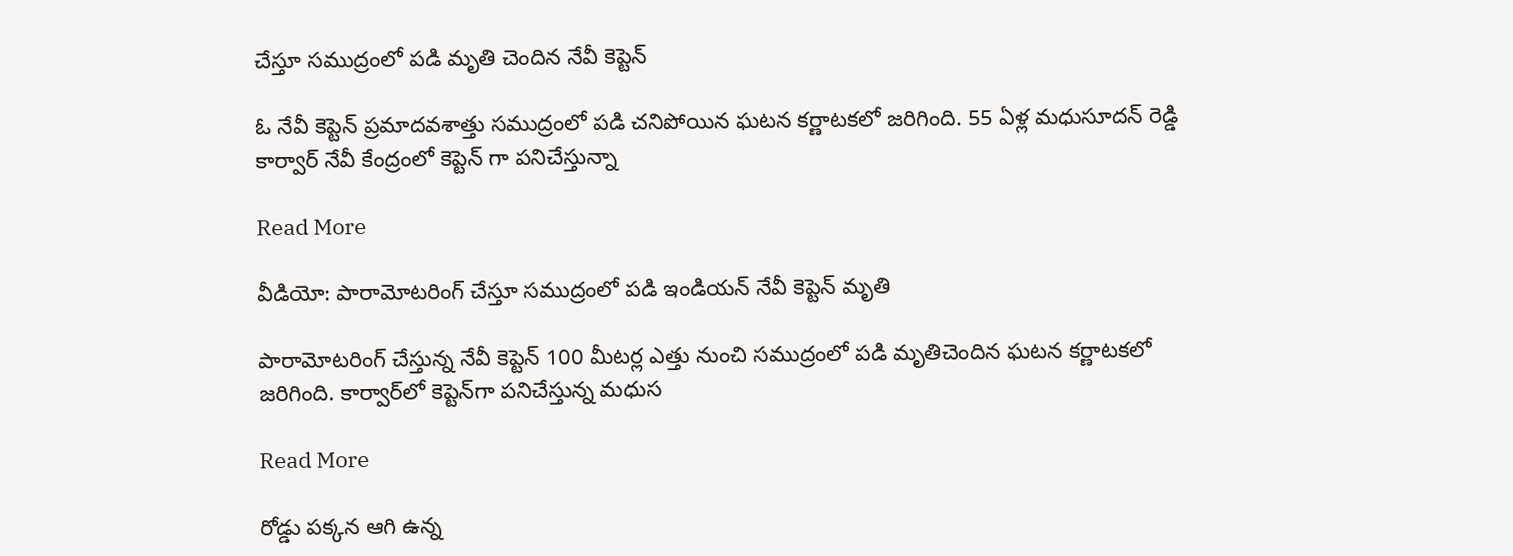చేస్తూ సముద్రంలో పడి మృతి చెందిన నేవీ కెప్టెన్

ఓ నేవీ కెప్టెన్ ప్రమాదవశాత్తు సముద్రంలో పడి చనిపోయిన ఘటన కర్ణాటకలో జరిగింది. 55 ఏళ్ల మధుసూదన్ రెడ్డి కార్వార్ నేవీ కేంద్రంలో కెప్టెన్ గా పనిచేస్తున్నా

Read More

వీడియో: పారామోటరింగ్ చేస్తూ సముద్రంలో పడి ఇండియన్ నేవీ కెప్టెన్ మృతి

పారామోటరింగ్ చేస్తున్న నేవీ కెప్టెన్ 100 మీటర్ల ఎత్తు నుంచి సముద్రంలో పడి మృతిచెందిన ఘటన కర్ణాటకలో జరిగింది. కార్వార్‌లో కెప్టెన్‌గా పనిచేస్తున్న మధుస

Read More

రోడ్డు పక్కన ఆగి ఉన్న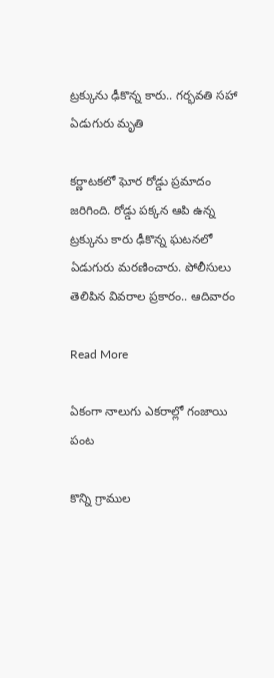ట్రక్కును ఢీకొన్న కారు.. గర్భవతి సహా ఏడుగురు మృతి

కర్ణాటకలో ఘోర రోడ్డు ప్రమాదం జరిగింది. రోడ్డు పక్కన ఆపి ఉన్న ట్రక్కును కారు ఢీకొన్న ఘటనలో ఏడుగురు మరణించారు. పోలీసులు తెలిపిన వివరాల ప్రకారం.. ఆదివారం

Read More

ఏకంగా నాలుగు ఎకరాల్లో గంజాయి పంట

కొన్ని గ్రాముల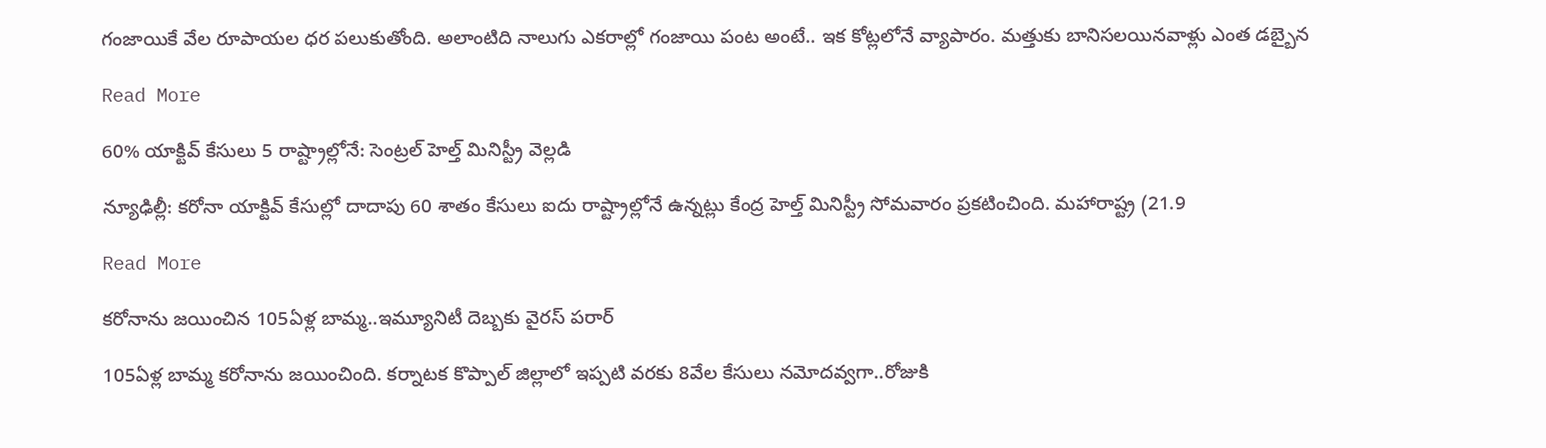గంజాయికే వేల రూపాయల ధర పలుకుతోంది. అలాంటిది నాలుగు ఎకరాల్లో గంజాయి పంట అంటే.. ఇక కోట్లలోనే వ్యాపారం. మత్తుకు బానిసలయినవాళ్లు ఎంత డబ్బైన

Read More

60% యాక్టివ్ కేసులు 5 రాష్ట్రాల్లోనే: సెంట్రల్ హెల్త్ మినిస్ట్రీ వెల్లడి

న్యూఢిల్లీ: కరోనా యాక్టివ్ కేసుల్లో దాదాపు 60 శాతం కేసులు ఐదు రాష్ట్రాల్లోనే ఉన్నట్లు కేంద్ర హెల్త్ మినిస్ట్రీ సోమవారం ప్రకటించింది. మహారాష్ట్ర (21.9

Read More

క‌రోనాను జ‌యించిన 105ఏళ్ల బామ్మ‌..ఇమ్యూనిటీ దెబ్బ‌కు వైర‌స్ ప‌రార్

105ఏళ్ల బామ్మ క‌రోనాను జ‌యించింది. క‌ర్నాట‌క కొప్పాల్ జిల్లాలో ఇప్ప‌టి వ‌ర‌కు 8వేల కేసులు న‌మోద‌వ్వ‌గా..రోజుకి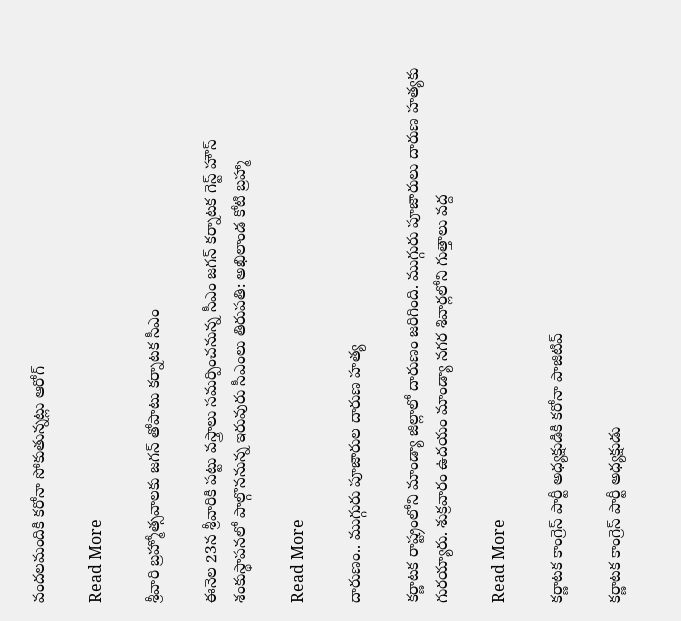వంద‌లమందికి క‌రోనా సోకుతున్న‌ట్లు ఆరోగ్

Read More

శ్రీవారి బ్రహ్మోత్సవాలకు జగన్ తోపాటు కర్నాటక సీఎం

ఈనెల 23న శ్రీవారికి పట్టు వస్త్రాలు సమర్పించనున్న సీఎం జగన్ కర్నాటక గెస్ట్ హౌస్ శంకుస్థాపనలో పాల్గొననున్న ఇరువురు సీఎంలు తిరుపతి: అఖిలాండ కోటి బ్రహ్మా

Read More

దారుణం.. ముగ్గురు పూజారుల దారుణ హత్య

కర్ణాటక రాష్ట్రంలోని మాండ్యా జిల్లాలో దారుణం జరిగింది. ముగ్గురు పూజారులు దారుణ హత్యకు గురయ్యారు. శుక్రవారం ఉదయం మాండ్యా నగర శివార్లలోని గుత్తాలు వద్ద

Read More

కర్ణాటక కాంగ్రెస్ పార్టీ అధ్యక్షుడికి కరోనా పాజిటివ్

కర్ణాటక కాంగ్రెస్ పార్టీ అధ్యక్షుడు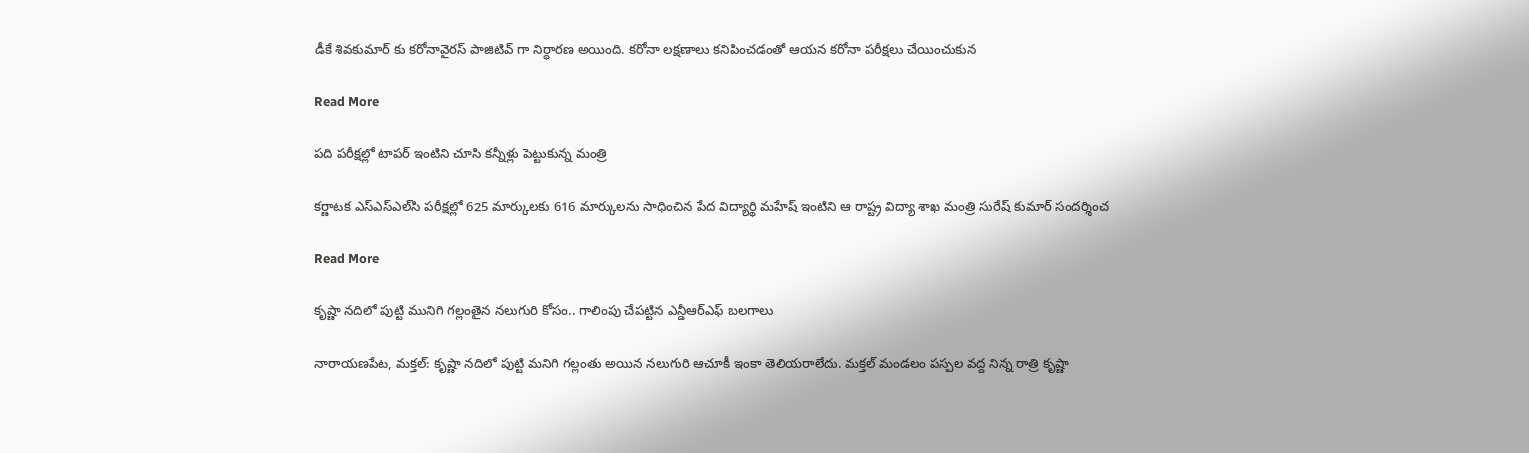డీకే శివకుమార్ కు కరోనావైరస్ పాజిటివ్ గా నిర్ధారణ అయింది. కరోనా లక్షణాలు కనిపించడంతో ఆయన కరోనా పరీక్షలు చేయించుకున

Read More

పది పరీక్షల్లో టాపర్ ఇంటిని చూసి కన్నీళ్లు పెట్టుకున్న మంత్రి

కర్ణాటక ఎస్‌ఎస్‌ఎల్‌సి పరీక్షల్లో 625 మార్కులకు 616 మార్కులను సాధించిన పేద విద్యార్థి మహేష్ ఇంటిని ఆ రాష్ట్ర విద్యా శాఖ మంత్రి సురేష్ కుమార్ సందర్శించ

Read More

కృష్ణా నదిలో పుట్టి మునిగి గల్లంతైన నలుగురి కోసం.. గాలింపు చేపట్టిన ఎన్డీఆర్ఎఫ్ బలగాలు

నారాయణపేట, మక్తల్: కృష్ణా నదిలో పుట్టి మనిగి గల్లంతు అయిన నలుగురి ఆచూకీ ఇంకా తెలియరాలేదు. మక్తల్‌ మండలం పస్పల వద్ద నిన్న రాత్రి కృష్ణా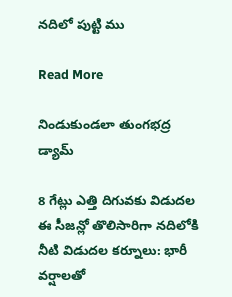నదిలో పుట్టి ము

Read More

నిండుకుండలా తుంగభద్ర డ్యామ్

8 గేట్లు ఎత్తి దిగువకు విడుదల ఈ సీజన్లో తొలిసారిగా నదిలోకి నీటి విడుదల కర్నూలు: భారీ వర్షాలతో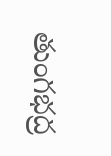తుంగభద్ర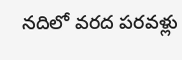నదిలో వరద పరవళ్లు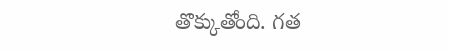తొక్కుతోంది. గత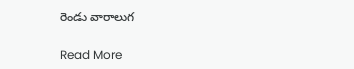రెండు వారాలుగ

Read More